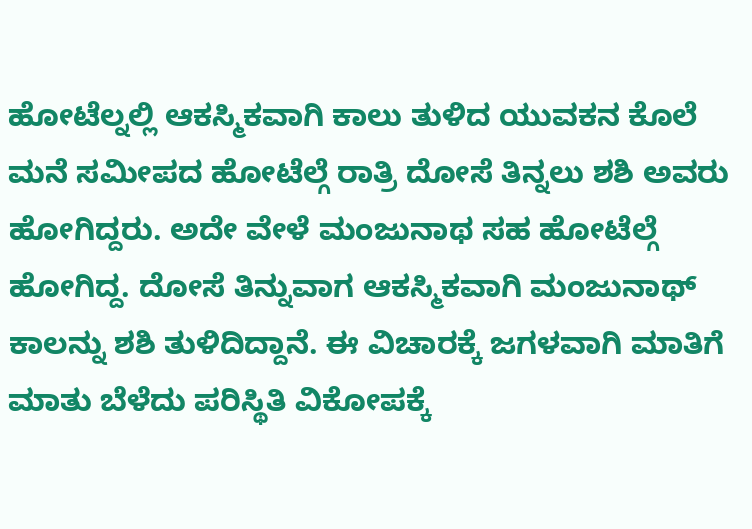ಹೋಟೆಲ್ನಲ್ಲಿ ಆಕಸ್ಮಿಕವಾಗಿ ಕಾಲು ತುಳಿದ ಯುವಕನ ಕೊಲೆ
ಮನೆ ಸಮೀಪದ ಹೋಟೆಲ್ಗೆ ರಾತ್ರಿ ದೋಸೆ ತಿನ್ನಲು ಶಶಿ ಅವರು ಹೋಗಿದ್ದರು. ಅದೇ ವೇಳೆ ಮಂಜುನಾಥ ಸಹ ಹೋಟೆಲ್ಗೆ ಹೋಗಿದ್ದ. ದೋಸೆ ತಿನ್ನುವಾಗ ಆಕಸ್ಮಿಕವಾಗಿ ಮಂಜುನಾಥ್ ಕಾಲನ್ನು ಶಶಿ ತುಳಿದಿದ್ದಾನೆ. ಈ ವಿಚಾರಕ್ಕೆ ಜಗಳವಾಗಿ ಮಾತಿಗೆ ಮಾತು ಬೆಳೆದು ಪರಿಸ್ಥಿತಿ ವಿಕೋಪಕ್ಕೆ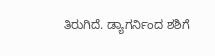ತಿರುಗಿದೆ. ಡ್ಯಾಗರ್ನಿಂದ ಶಶಿಗೆ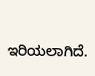ಇರಿಯಲಾಗಿದೆ.